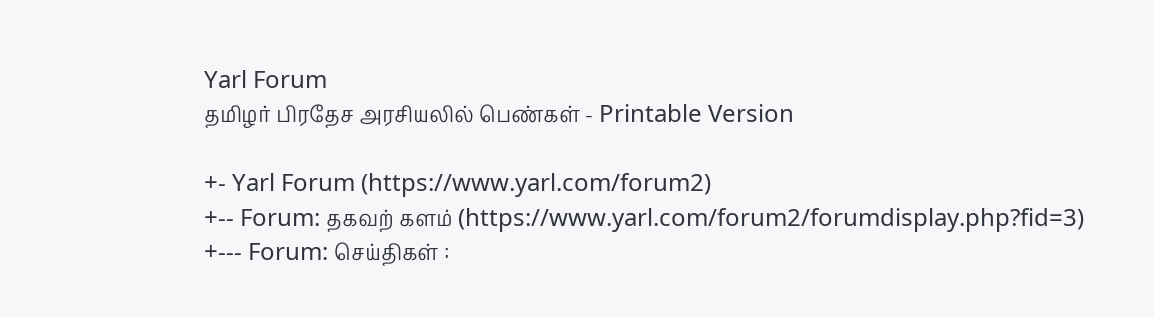Yarl Forum
தமிழர் பிரதேச அரசியலில் பெண்கள் - Printable Version

+- Yarl Forum (https://www.yarl.com/forum2)
+-- Forum: தகவற் களம் (https://www.yarl.com/forum2/forumdisplay.php?fid=3)
+--- Forum: செய்திகள் :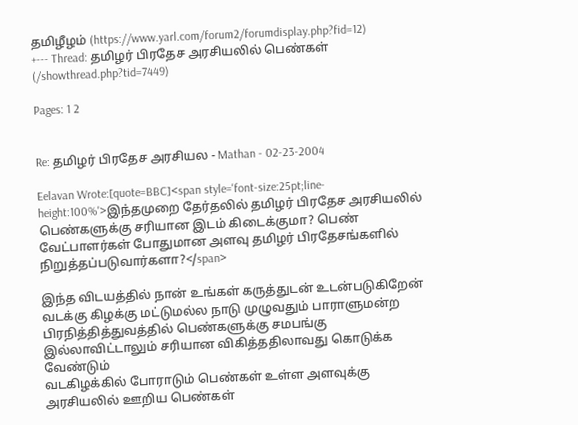தமிழீழம் (https://www.yarl.com/forum2/forumdisplay.php?fid=12)
+--- Thread: தமிழர் பிரதேச அரசியலில் பெண்கள் (/showthread.php?tid=7449)

Pages: 1 2


Re: தமிழர் பிரதேச அரசியல - Mathan - 02-23-2004

Eelavan Wrote:[quote=BBC]<span style='font-size:25pt;line-height:100%'>இந்தமுறை தேர்தலில் தமிழர் பிரதேச அரசியலில் பெண்களுக்கு சரியான இடம் கிடைக்குமா? பெண் வேட்பாளர்கள் போதுமான அளவு தமிழர் பிரதேசங்களில் நிறுத்தப்படுவார்களா?</span>

இந்த விடயத்தில் நான் உங்கள் கருத்துடன் உடன்படுகிறேன்
வடக்கு கிழக்கு மட்டுமல்ல நாடு முழுவதும் பாராளுமன்ற பிரநித்தித்துவத்தில் பெண்களுக்கு சமபங்கு இல்லாவிட்டாலும் சரியான விகித்ததிலாவது கொடுக்க வேண்டும்
வடகிழக்கில் போராடும் பெண்கள் உள்ள அளவுக்கு அரசியலில் ஊறிய பெண்கள்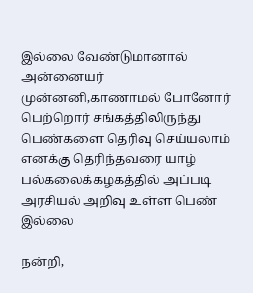இல்லை வேண்டுமானால் அன்னையர் முன்னனி,காணாமல் போனோர் பெற்றொர் சங்கத்திலிருந்து பெண்களை தெரிவு செய்யலாம்
எனக்கு தெரிந்தவரை யாழ் பல்கலைக்கழகத்தில் அப்படி அரசியல் அறிவு உள்ள பெண் இல்லை

நன்றி,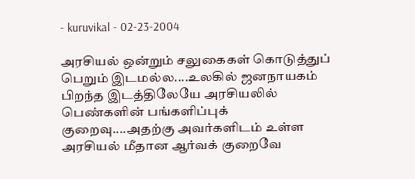- kuruvikal - 02-23-2004

அரசியல் ஒன்றும் சலுகைகள் கொடுத்துப் பெறும் இடமல்ல....உலகில் ஜனநாயகம் பிறந்த இடத்திலேயே அரசியலில் பெண்களின் பங்களிப்புக் குறைவு....அதற்கு அவர்களிடம் உள்ள அரசியல் மீதான ஆர்வக் குறைவே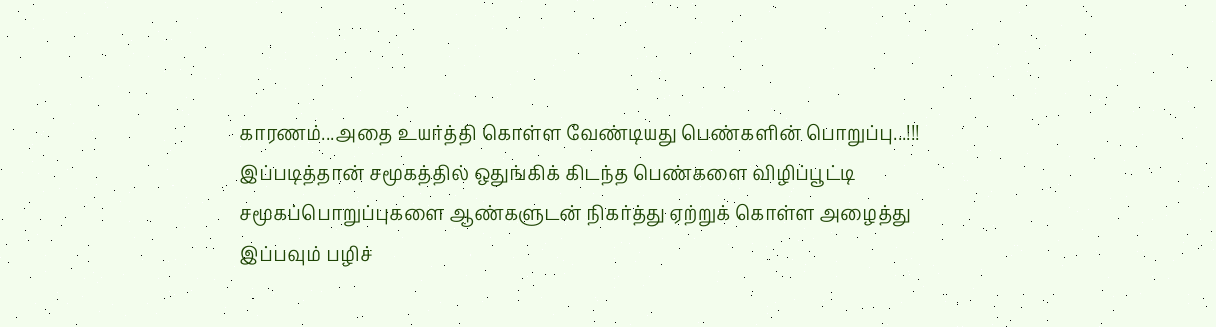காரணம்...அதை உயர்த்தி கொள்ள வேண்டியது பெண்களின் பொறுப்பு...!!! இப்படித்தான் சமூகத்தில் ஒதுங்கிக் கிடந்த பெண்களை விழிப்பூட்டி சமூகப்பொறுப்புகளை ஆண்களுடன் நிகர்த்து ஏற்றுக் கொள்ள அழைத்து இப்பவும் பழிச்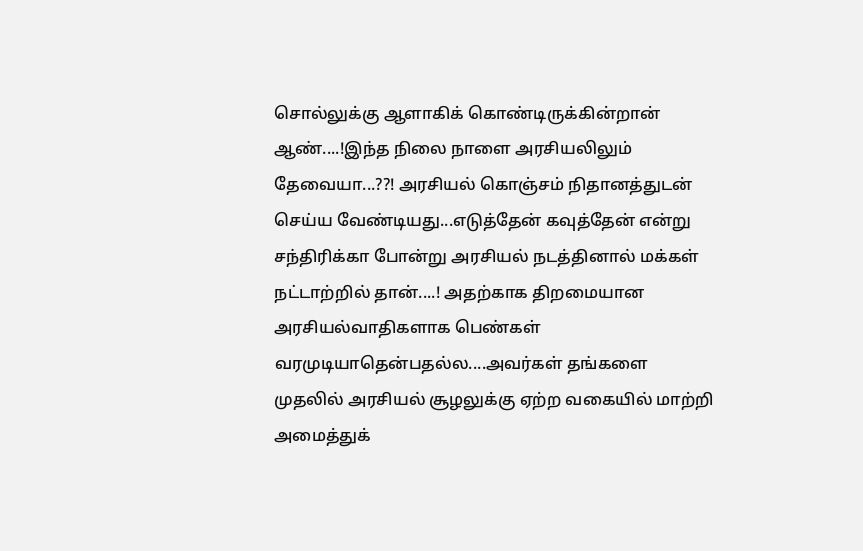சொல்லுக்கு ஆளாகிக் கொண்டிருக்கின்றான் ஆண்....!இந்த நிலை நாளை அரசியலிலும் தேவையா...??! அரசியல் கொஞ்சம் நிதானத்துடன் செய்ய வேண்டியது...எடுத்தேன் கவுத்தேன் என்று சந்திரிக்கா போன்று அரசியல் நடத்தினால் மக்கள் நட்டாற்றில் தான்....! அதற்காக திறமையான அரசியல்வாதிகளாக பெண்கள் வரமுடியாதென்பதல்ல....அவர்கள் தங்களை முதலில் அரசியல் சூழலுக்கு ஏற்ற வகையில் மாற்றி அமைத்துக்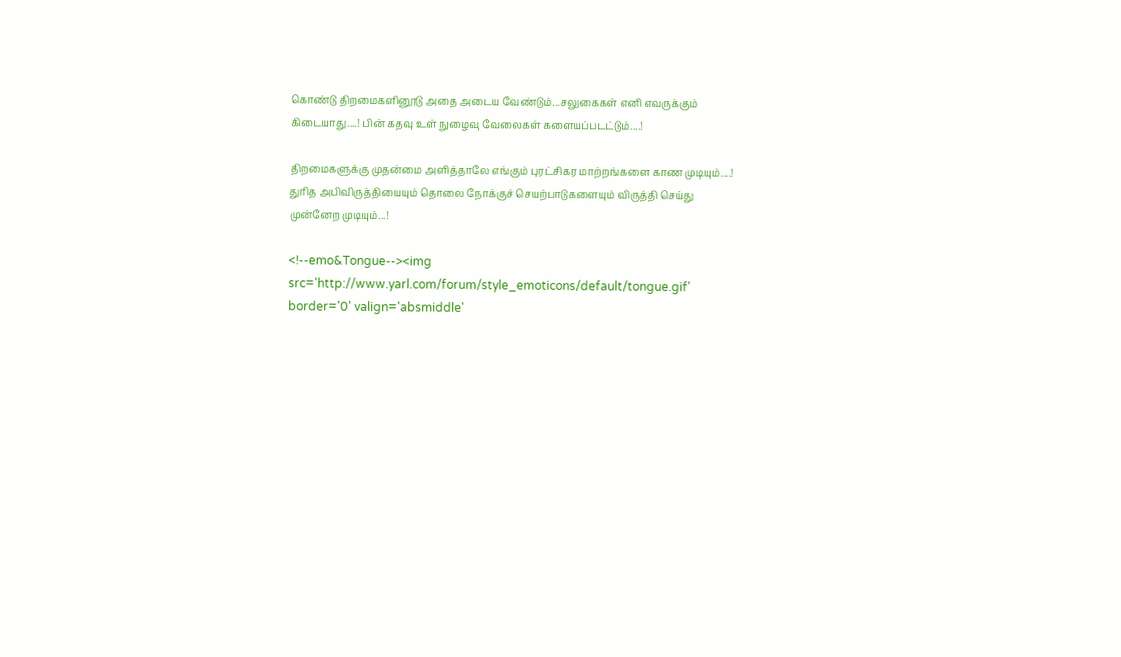கொண்டு திறமைகளினூடு அதை அடைய வேண்டும்...சலுகைகள் எனி எவருக்கும் கிடையாது....! பின் கதவு உள் நுழைவு வேலைகள் களையப்படட்டும்....!

திறமைகளுக்கு முதன்மை அளித்தாலே எங்கும் புரட்சிகர மாற்றங்களை காண முடியும்....!
துரித அபிவிருத்தியையும் தொலை நோக்குச் செயற்பாடுகளையும் விருத்தி செய்து முன்னேற முடியும்...!

<!--emo&Tongue--><img src='http://www.yarl.com/forum/style_emoticons/default/tongue.gif' border='0' valign='absmiddle'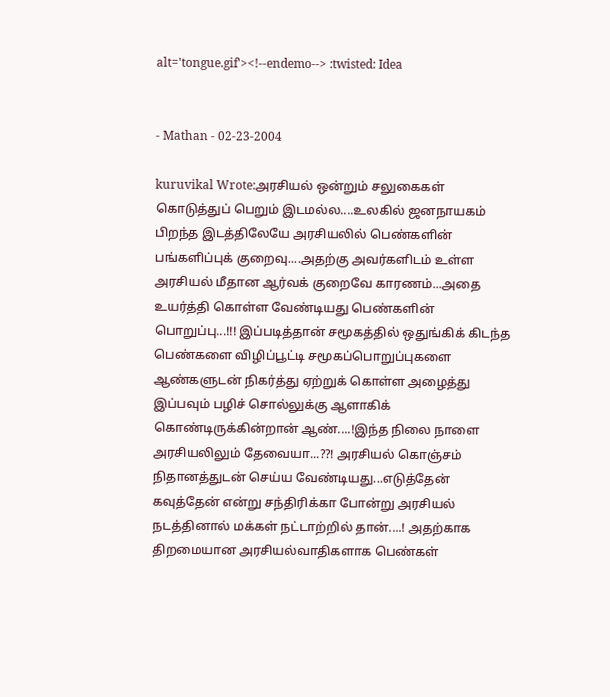alt='tongue.gif'><!--endemo--> :twisted: Idea


- Mathan - 02-23-2004

kuruvikal Wrote:அரசியல் ஒன்றும் சலுகைகள் கொடுத்துப் பெறும் இடமல்ல....உலகில் ஜனநாயகம் பிறந்த இடத்திலேயே அரசியலில் பெண்களின் பங்களிப்புக் குறைவு....அதற்கு அவர்களிடம் உள்ள அரசியல் மீதான ஆர்வக் குறைவே காரணம்...அதை உயர்த்தி கொள்ள வேண்டியது பெண்களின் பொறுப்பு...!!! இப்படித்தான் சமூகத்தில் ஒதுங்கிக் கிடந்த பெண்களை விழிப்பூட்டி சமூகப்பொறுப்புகளை ஆண்களுடன் நிகர்த்து ஏற்றுக் கொள்ள அழைத்து இப்பவும் பழிச் சொல்லுக்கு ஆளாகிக் கொண்டிருக்கின்றான் ஆண்....!இந்த நிலை நாளை அரசியலிலும் தேவையா...??! அரசியல் கொஞ்சம் நிதானத்துடன் செய்ய வேண்டியது...எடுத்தேன் கவுத்தேன் என்று சந்திரிக்கா போன்று அரசியல் நடத்தினால் மக்கள் நட்டாற்றில் தான்....! அதற்காக திறமையான அரசியல்வாதிகளாக பெண்கள்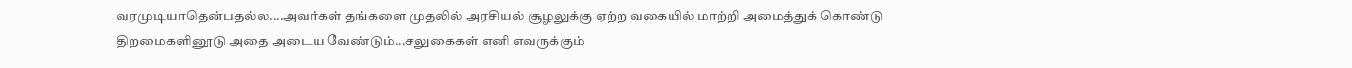வரமுடியாதென்பதல்ல....அவர்கள் தங்களை முதலில் அரசியல் சூழலுக்கு ஏற்ற வகையில் மாற்றி அமைத்துக் கொண்டு திறமைகளினூடு அதை அடைய வேண்டும்...சலுகைகள் எனி எவருக்கும்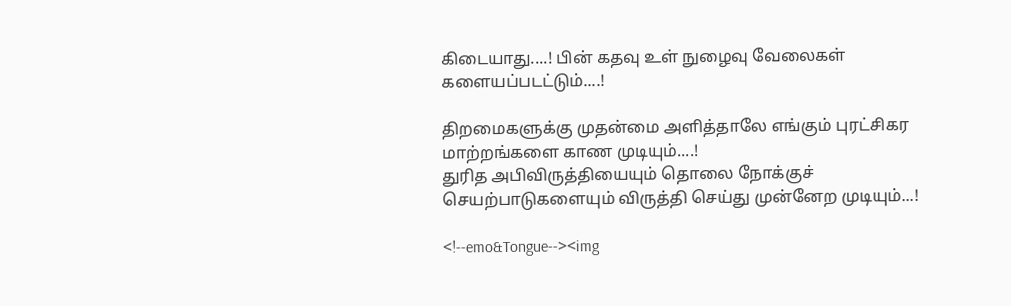கிடையாது....! பின் கதவு உள் நுழைவு வேலைகள் களையப்படட்டும்....!

திறமைகளுக்கு முதன்மை அளித்தாலே எங்கும் புரட்சிகர மாற்றங்களை காண முடியும்....!
துரித அபிவிருத்தியையும் தொலை நோக்குச் செயற்பாடுகளையும் விருத்தி செய்து முன்னேற முடியும்...!

<!--emo&Tongue--><img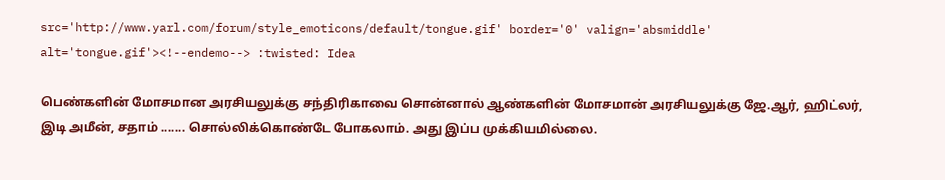src='http://www.yarl.com/forum/style_emoticons/default/tongue.gif' border='0' valign='absmiddle' alt='tongue.gif'><!--endemo--> :twisted: Idea

பெண்களின் மோசமான அரசியலுக்கு சந்திரிகாவை சொன்னால் ஆண்களின் மோசமான் அரசியலுக்கு ஜே.ஆர், ஹிட்லர், இடி அமீன், சதாம் ....... சொல்லிக்கொண்டே போகலாம். அது இப்ப முக்கியமில்லை.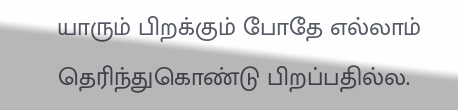யாரும் பிறக்கும் போதே எல்லாம் தெரிந்துகொண்டு பிறப்பதில்ல.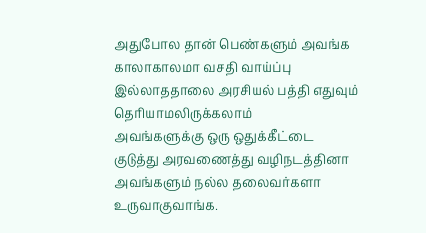அதுபோல தான் பெண்களும் அவங்க காலாகாலமா வசதி வாய்ப்பு இல்லாததாலை அரசியல் பத்தி எதுவும் தெரியாமலிருக்கலாம்
அவங்களுக்கு ஒரு ஒதுக்கீட்டை குடுத்து அரவணைத்து வழிநடத்தினா அவங்களும் நல்ல தலைவர்களா உருவாகுவாங்க.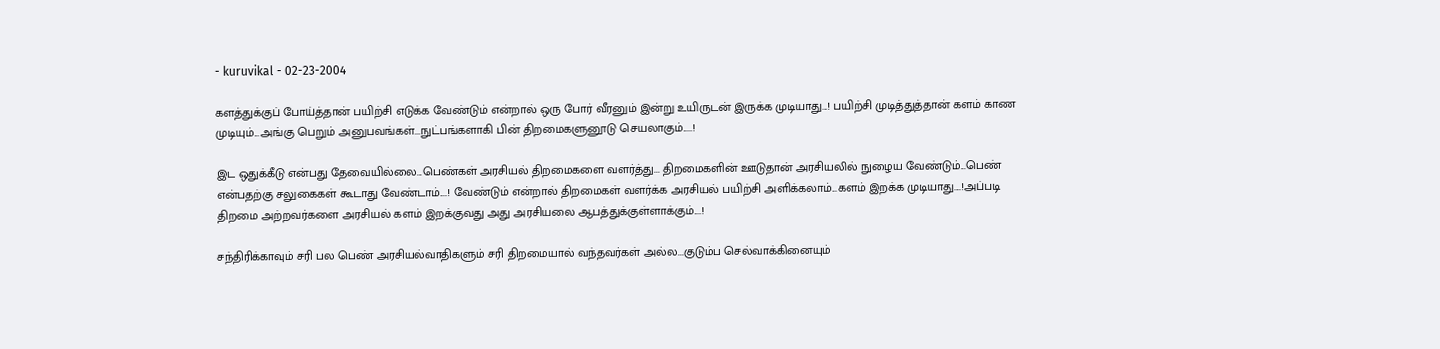- kuruvikal - 02-23-2004

களத்துக்குப் போய்த்தான் பயிற்சி எடுக்க வேண்டும் என்றால் ஒரு போர் வீரனும் இன்று உயிருடன் இருக்க முடியாது...! பயிற்சி முடித்துத்தான் களம் காண முடியும்...அங்கு பெறும் அனுபவங்கள்...நுட்பங்களாகி பின் திறமைகளுனூடு செயலாகும்.....!

இட ஒதுக்கீடு என்பது தேவையில்லை...பெண்கள் அரசியல் திறமைகளை வளர்த்து... திறமைகளின் ஊடுதான் அரசியலில் நுழைய வேண்டும்...பெண் என்பதற்கு சலுகைகள் கூடாது வேண்டாம்....! வேண்டும் என்றால் திறமைகள் வளர்க்க அரசியல் பயிற்சி அளிக்கலாம்...களம் இறக்க முடியாது....!அப்படி திறமை அற்றவர்களை அரசியல் களம் இறக்குவது அது அரசியலை ஆபத்துக்குள்ளாக்கும்....!

சந்திரிக்காவும் சரி பல பெண் அரசியல்வாதிகளும் சரி திறமையால் வந்தவர்கள் அல்ல...குடும்ப செல்வாக்கினையும்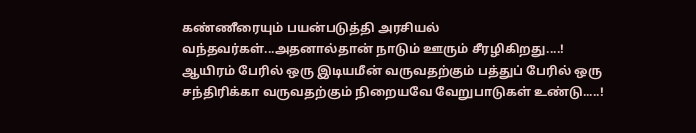கண்ணீரையும் பயன்படுத்தி அரசியல் வந்தவர்கள்...அதனால்தான் நாடும் ஊரும் சீரழிகிறது....! ஆயிரம் பேரில் ஒரு இடியமீன் வருவதற்கும் பத்துப் பேரில் ஒரு சந்திரிக்கா வருவதற்கும் நிறையவே வேறுபாடுகள் உண்டு.....!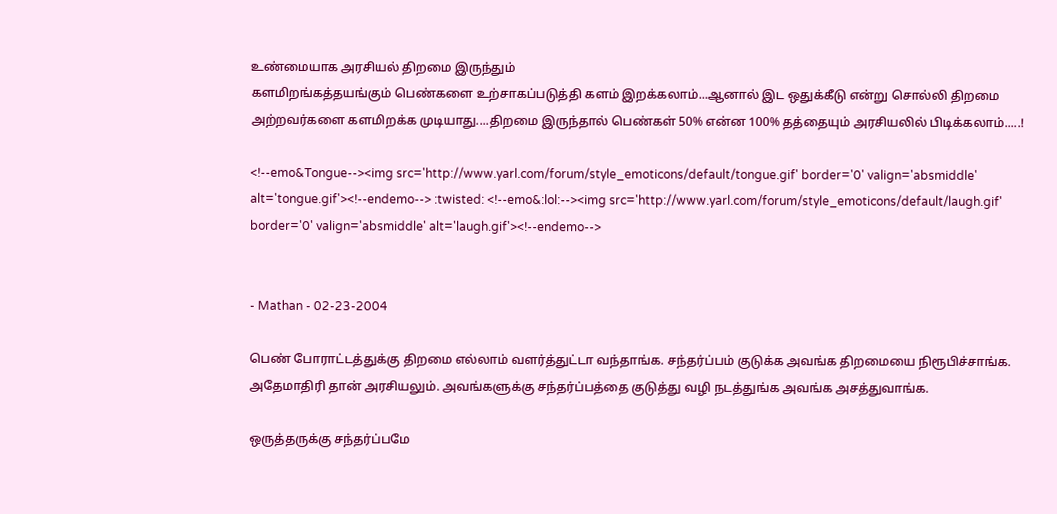உண்மையாக அரசியல் திறமை இருந்தும்
களமிறங்கத்தயங்கும் பெண்களை உற்சாகப்படுத்தி களம் இறக்கலாம்...ஆனால் இட ஒதுக்கீடு என்று சொல்லி திறமை அற்றவர்களை களமிறக்க முடியாது....திறமை இருந்தால் பெண்கள் 50% என்ன 100% தத்தையும் அரசியலில் பிடிக்கலாம்.....!

<!--emo&Tongue--><img src='http://www.yarl.com/forum/style_emoticons/default/tongue.gif' border='0' valign='absmiddle' alt='tongue.gif'><!--endemo--> :twisted: <!--emo&:lol:--><img src='http://www.yarl.com/forum/style_emoticons/default/laugh.gif' border='0' valign='absmiddle' alt='laugh.gif'><!--endemo-->


- Mathan - 02-23-2004

பெண் போராட்டத்துக்கு திறமை எல்லாம் வளர்த்துட்டா வந்தாங்க. சந்தர்ப்பம் குடுக்க அவங்க திறமையை நிரூபிச்சாங்க. அதேமாதிரி தான் அரசியலும். அவங்களுக்கு சந்தர்ப்பத்தை குடுத்து வழி நடத்துங்க அவங்க அசத்துவாங்க.

ஒருத்தருக்கு சந்தர்ப்பமே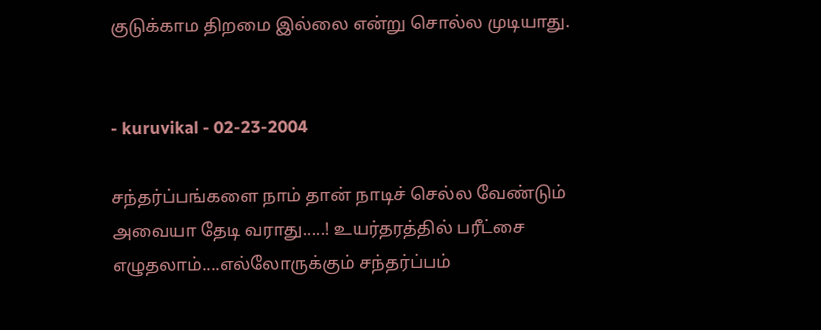குடுக்காம திறமை இல்லை என்று சொல்ல முடியாது.


- kuruvikal - 02-23-2004

சந்தர்ப்பங்களை நாம் தான் நாடிச் செல்ல வேண்டும் அவையா தேடி வராது.....! உயர்தரத்தில் பரீட்சை எழுதலாம்....எல்லோருக்கும் சந்தர்ப்பம்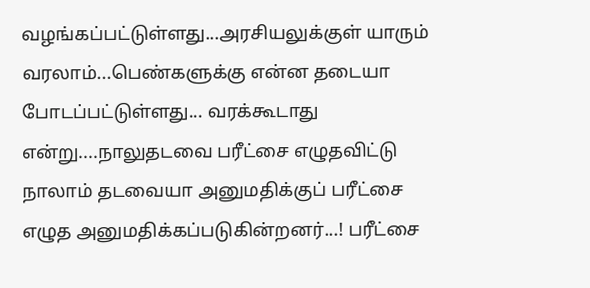வழங்கப்பட்டுள்ளது...அரசியலுக்குள் யாரும் வரலாம்...பெண்களுக்கு என்ன தடையா போடப்பட்டுள்ளது... வரக்கூடாது என்று....நாலுதடவை பரீட்சை எழுதவிட்டு நாலாம் தடவையா அனுமதிக்குப் பரீட்சை எழுத அனுமதிக்கப்படுகின்றனர்...! பரீட்சை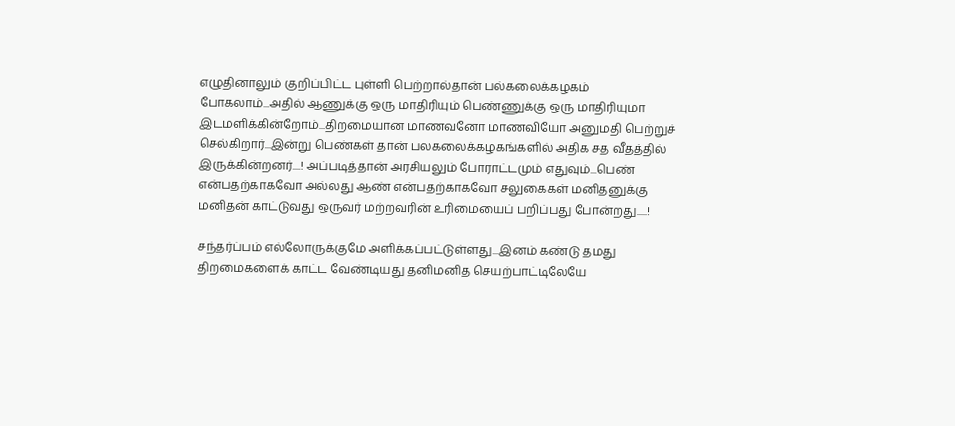எழுதினாலும் குறிப்பிட்ட புள்ளி பெற்றால்தான் பல்கலைக்கழகம் போகலாம்...அதில் ஆணுக்கு ஒரு மாதிரியும் பெண்ணுக்கு ஒரு மாதிரியுமா இடமளிக்கின்றோம்...திறமையான மாணவனோ மாணவியோ அனுமதி பெற்றுச் செல்கிறார்...இன்று பெண்கள் தான் பலகலைக்கழகங்களில் அதிக சத வீதத்தில் இருக்கின்றனர்....! அப்படித்தான் அரசியலும் போராட்டமும் எதுவும்...பெண் என்பதற்காகவோ அல்லது ஆண் என்பதற்காகவோ சலுகைகள் மனிதனுக்கு மனிதன் காட்டுவது ஒருவர் மற்றவரின் உரிமையைப் பறிப்பது போன்றது.....!

சந்தர்ப்பம் எல்லோருக்குமே அளிக்கப்பட்டுள்ளது...இனம் கண்டு தமது திறமைகளைக் காட்ட வேண்டியது தனிமனித செயற்பாட்டிலேயே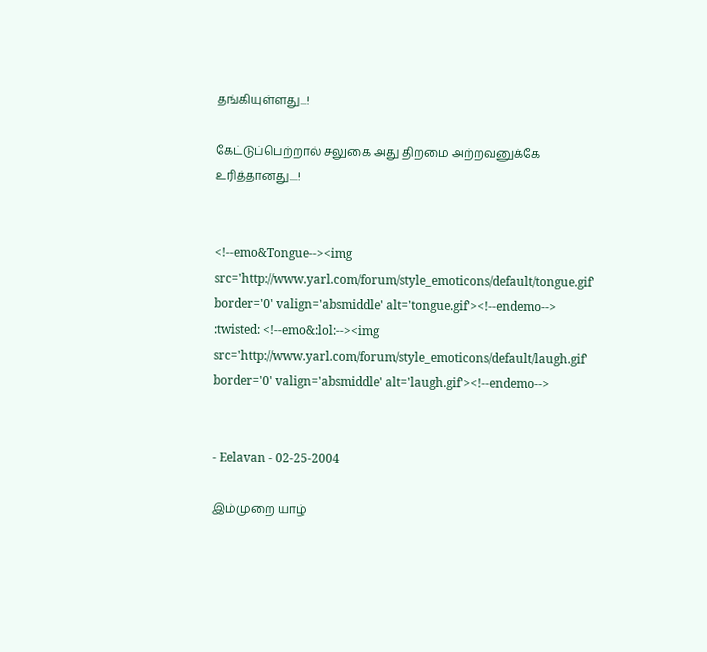தங்கியுள்ளது...!

கேட்டுப்பெற்றால் சலுகை அது திறமை அற்றவனுக்கே உரித்தானது....!


<!--emo&Tongue--><img src='http://www.yarl.com/forum/style_emoticons/default/tongue.gif' border='0' valign='absmiddle' alt='tongue.gif'><!--endemo--> :twisted: <!--emo&:lol:--><img src='http://www.yarl.com/forum/style_emoticons/default/laugh.gif' border='0' valign='absmiddle' alt='laugh.gif'><!--endemo-->


- Eelavan - 02-25-2004

இம்முறை யாழ்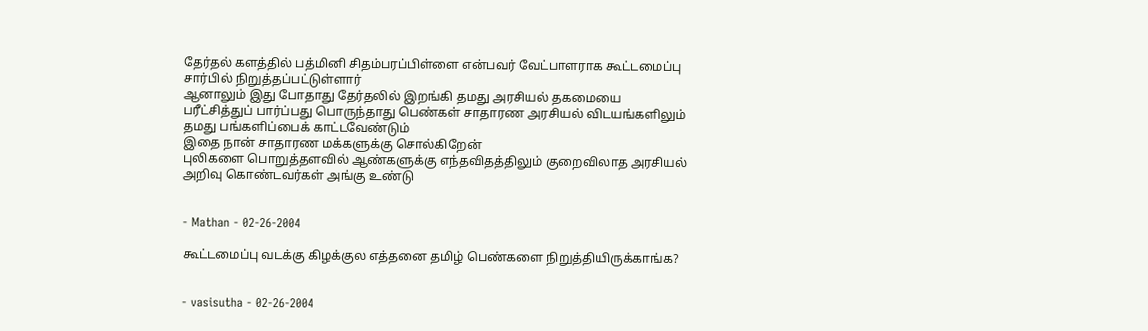தேர்தல் களத்தில் பத்மினி சிதம்பரப்பிள்ளை என்பவர் வேட்பாளராக கூட்டமைப்பு சார்பில் நிறுத்தப்பட்டுள்ளார்
ஆனாலும் இது போதாது தேர்தலில் இறங்கி தமது அரசியல் தகமையை பரீட்சித்துப் பார்ப்பது பொருந்தாது பெண்கள் சாதாரண அரசியல் விடயங்களிலும் தமது பங்களிப்பைக் காட்டவேண்டும்
இதை நான் சாதாரண மக்களுக்கு சொல்கிறேன்
புலிகளை பொறுத்தளவில் ஆண்களுக்கு எந்தவிதத்திலும் குறைவிலாத அரசியல் அறிவு கொண்டவர்கள் அங்கு உண்டு


- Mathan - 02-26-2004

கூட்டமைப்பு வடக்கு கிழக்குல எத்தனை தமிழ் பெண்களை நிறுத்தியிருக்காங்க?


- vasisutha - 02-26-2004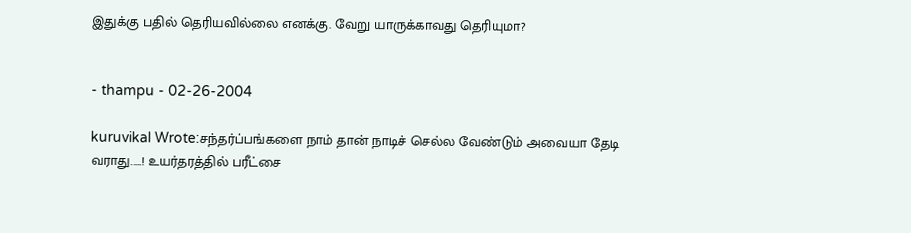இதுக்கு பதில் தெரியவில்லை எனக்கு. வேறு யாருக்காவது தெரியுமா?


- thampu - 02-26-2004

kuruvikal Wrote:சந்தர்ப்பங்களை நாம் தான் நாடிச் செல்ல வேண்டும் அவையா தேடி வராது.....! உயர்தரத்தில் பரீட்சை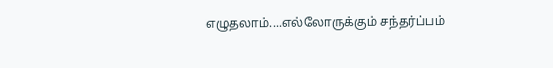எழுதலாம்....எல்லோருக்கும் சந்தர்ப்பம்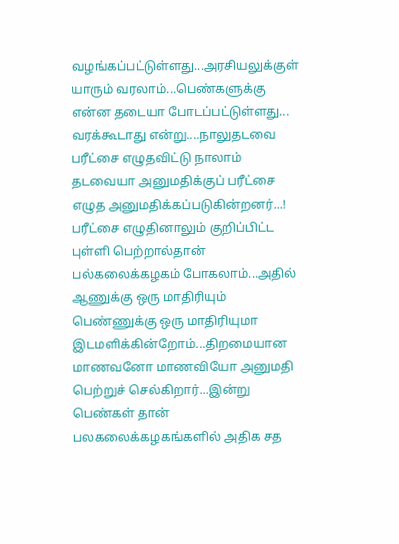வழங்கப்பட்டுள்ளது...அரசியலுக்குள் யாரும் வரலாம்...பெண்களுக்கு என்ன தடையா போடப்பட்டுள்ளது... வரக்கூடாது என்று....நாலுதடவை பரீட்சை எழுதவிட்டு நாலாம் தடவையா அனுமதிக்குப் பரீட்சை எழுத அனுமதிக்கப்படுகின்றனர்...! பரீட்சை எழுதினாலும் குறிப்பிட்ட புள்ளி பெற்றால்தான் பல்கலைக்கழகம் போகலாம்...அதில் ஆணுக்கு ஒரு மாதிரியும் பெண்ணுக்கு ஒரு மாதிரியுமா இடமளிக்கின்றோம்...திறமையான மாணவனோ மாணவியோ அனுமதி பெற்றுச் செல்கிறார்...இன்று பெண்கள் தான் பலகலைக்கழகங்களில் அதிக சத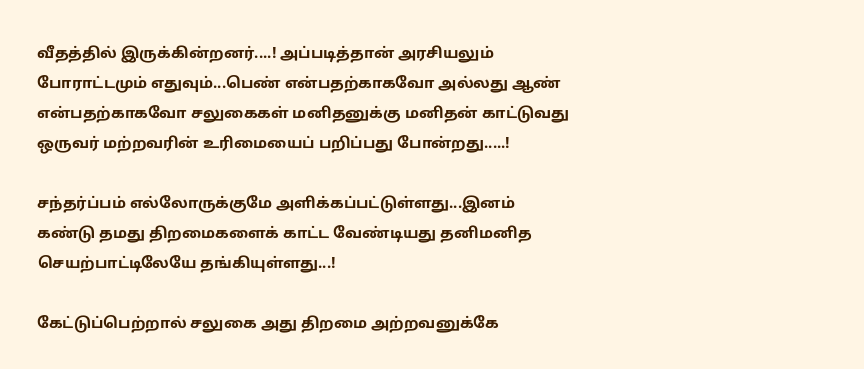வீதத்தில் இருக்கின்றனர்....! அப்படித்தான் அரசியலும் போராட்டமும் எதுவும்...பெண் என்பதற்காகவோ அல்லது ஆண் என்பதற்காகவோ சலுகைகள் மனிதனுக்கு மனிதன் காட்டுவது ஒருவர் மற்றவரின் உரிமையைப் பறிப்பது போன்றது.....!

சந்தர்ப்பம் எல்லோருக்குமே அளிக்கப்பட்டுள்ளது...இனம் கண்டு தமது திறமைகளைக் காட்ட வேண்டியது தனிமனித செயற்பாட்டிலேயே தங்கியுள்ளது...!

கேட்டுப்பெற்றால் சலுகை அது திறமை அற்றவனுக்கே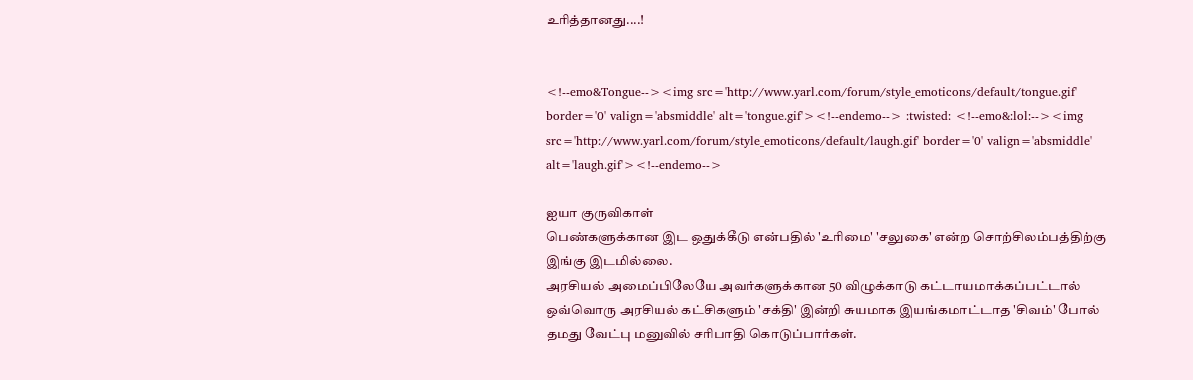உரித்தானது....!


<!--emo&Tongue--><img src='http://www.yarl.com/forum/style_emoticons/default/tongue.gif' border='0' valign='absmiddle' alt='tongue.gif'><!--endemo--> :twisted: <!--emo&:lol:--><img src='http://www.yarl.com/forum/style_emoticons/default/laugh.gif' border='0' valign='absmiddle' alt='laugh.gif'><!--endemo-->

ஐயா குருவிகாள்
பெண்களுக்கான இட ஒதுக்கீடு என்பதில் 'உரிமை' 'சலுகை' என்ற சொற்சிலம்பத்திற்கு இங்கு இடமில்லை.
அரசியல் அமைப்பிலேயே அவர்களுக்கான 50 விழுக்காடு கட்டாயமாக்கப்பட்டால் ஒவ்வொரு அரசியல் கட்சிகளும் 'சக்தி' இன்றி சுயமாக இயங்கமாட்டாத 'சிவம்' போல் தமது வேட்பு மனுவில் சரிபாதி கொடுப்பார்கள்.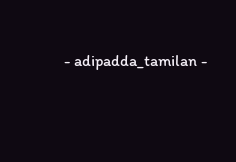- adipadda_tamilan -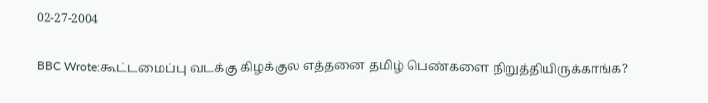02-27-2004

BBC Wrote:கூட்டமைப்பு வடக்கு கிழக்குல எத்தனை தமிழ் பெண்களை நிறுத்தியிருக்காங்க?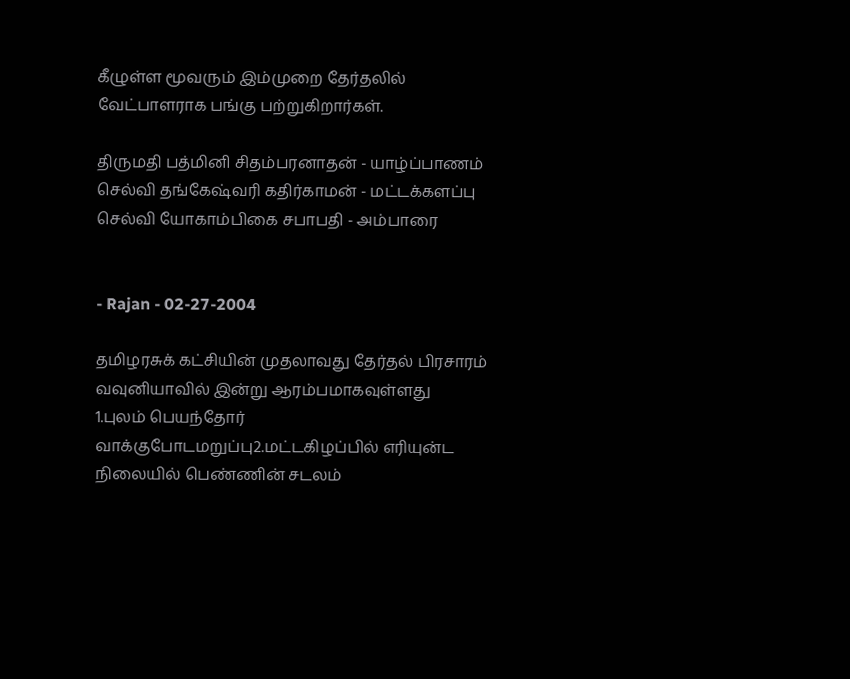கீழுள்ள மூவரும் இம்முறை தேர்தலில் வேட்பாளராக பங்கு பற்றுகிறார்கள்.

திருமதி பத்மினி சிதம்பரனாதன் - யாழ்ப்பாணம்
செல்வி தங்கேஷ்வரி கதிர்காமன் - மட்டக்களப்பு
செல்வி யோகாம்பிகை சபாபதி - அம்பாரை


- Rajan - 02-27-2004

தமிழரசுக் கட்சியின் முதலாவது தேர்தல் பிரசாரம் வவுனியாவில் இன்று ஆரம்பமாகவுள்ளது
1.புலம் பெயந்தோர் வாக்குபோடமறுப்பு2.மட்டகிழப்பில் எரியுன்ட நிலையில் பெண்ணின் சடலம்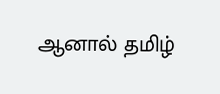ஆனால் தமிழ்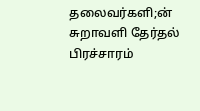தலைவர்களி;ன் சுறாவளி தேர்தல் பிரச்சாரம்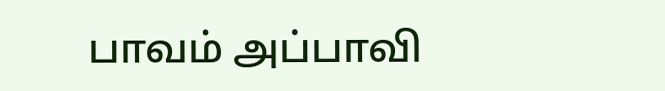பாவம் அப்பாவி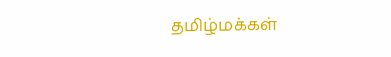தமிழ்மக்கள்